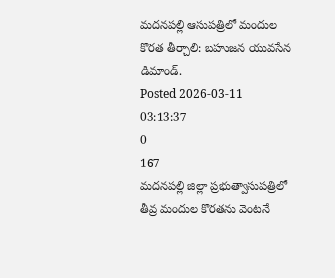మదనపల్లి ఆసుపత్రిలో మందుల కొరత తీర్చాలి: బహుజన యువసేన డిమాండ్.
Posted 2026-03-11 03:13:37
0
167
మదనపల్లి జిల్లా ప్రభుత్వాసుపత్రిలో తీవ్ర మందుల కొరతను వెంటనే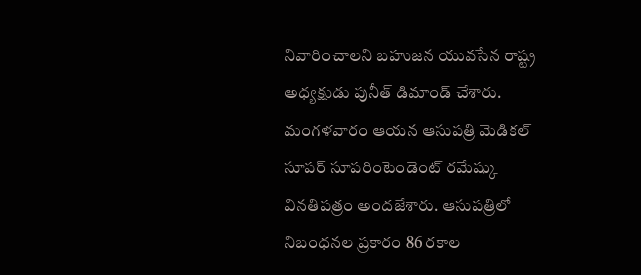నివారించాలని బహుజన యువసేన రాష్ట్ర అధ్యక్షుడు పునీత్ డిమాండ్ చేశారు. మంగళవారం ఆయన ఆసుపత్రి మెడికల్ సూపర్ సూపరింటెండెంట్ రమేష్కు వినతిపత్రం అందజేశారు. ఆసుపత్రిలో నిబంధనల ప్రకారం 86 రకాల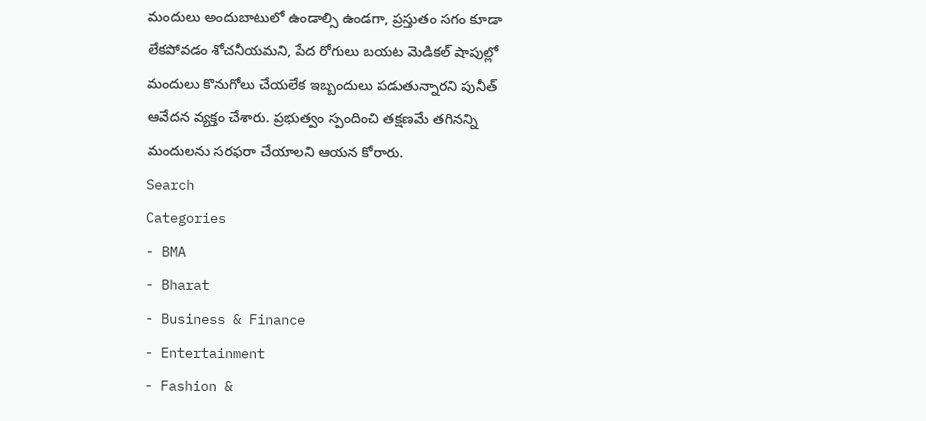మందులు అందుబాటులో ఉండాల్సి ఉండగా, ప్రస్తుతం సగం కూడా లేకపోవడం శోచనీయమని, పేద రోగులు బయట మెడికల్ షాపుల్లో మందులు కొనుగోలు చేయలేక ఇబ్బందులు పడుతున్నారని పునీత్ ఆవేదన వ్యక్తం చేశారు. ప్రభుత్వం స్పందించి తక్షణమే తగినన్ని మందులను సరఫరా చేయాలని ఆయన కోరారు.
Search
Categories
- BMA
- Bharat
- Business & Finance
- Entertainment
- Fashion &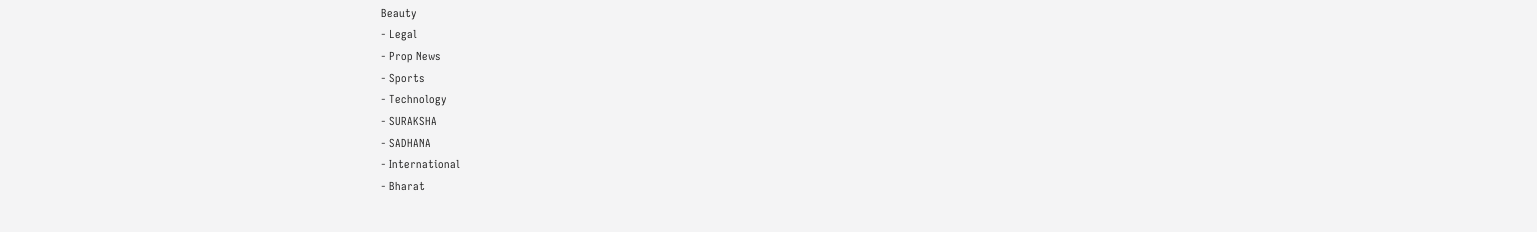Beauty
- Legal
- Prop News
- Sports
- Technology
- SURAKSHA
- SADHANA
- International
- Bharat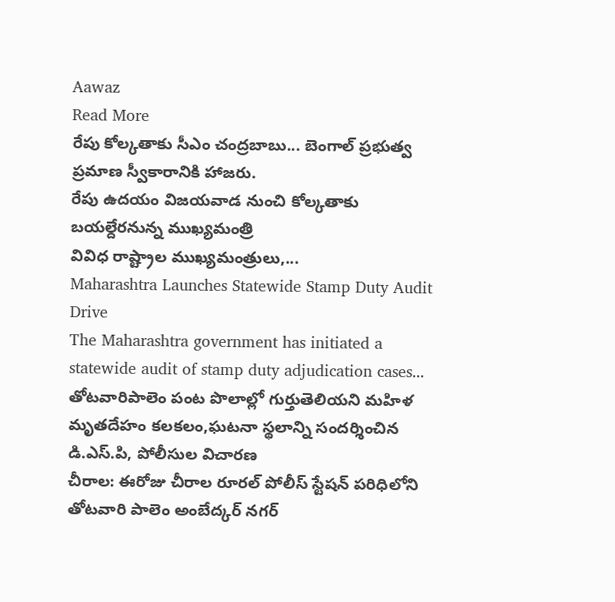Aawaz
Read More
రేపు కోల్కతాకు సీఎం చంద్రబాబు... బెంగాల్ ప్రభుత్వ ప్రమాణ స్వీకారానికి హాజరు.
రేపు ఉదయం విజయవాడ నుంచి కోల్కతాకు బయల్దేరనున్న ముఖ్యమంత్రి
వివిధ రాష్ట్రాల ముఖ్యమంత్రులు,...
Maharashtra Launches Statewide Stamp Duty Audit Drive
The Maharashtra government has initiated a statewide audit of stamp duty adjudication cases...
తోటవారిపాలెం పంట పొలాల్లో గుర్తుతెలియని మహిళ మృతదేహం కలకలం,ఘటనా స్థలాన్ని సందర్శించిన డి.ఎస్.పి, పోలీసుల విచారణ
చీరాల: ఈరోజు చీరాల రూరల్ పోలీస్ స్టేషన్ పరిధిలోని తోటవారి పాలెం అంబేద్కర్ నగర్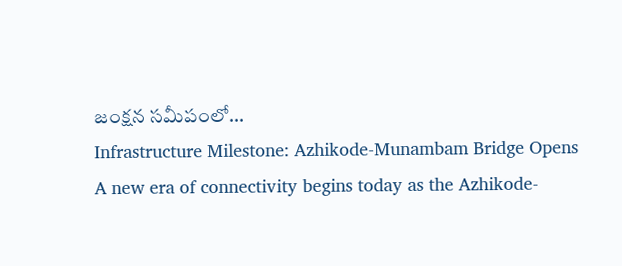జంక్షన సమీపంలో...
Infrastructure Milestone: Azhikode-Munambam Bridge Opens
A new era of connectivity begins today as the Azhikode-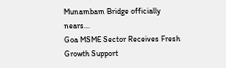Munambam Bridge officially nears...
Goa MSME Sector Receives Fresh Growth Support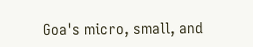Goa's micro, small, and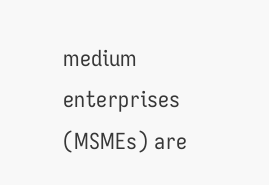medium enterprises (MSMEs) are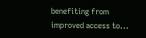benefiting from improved access to...